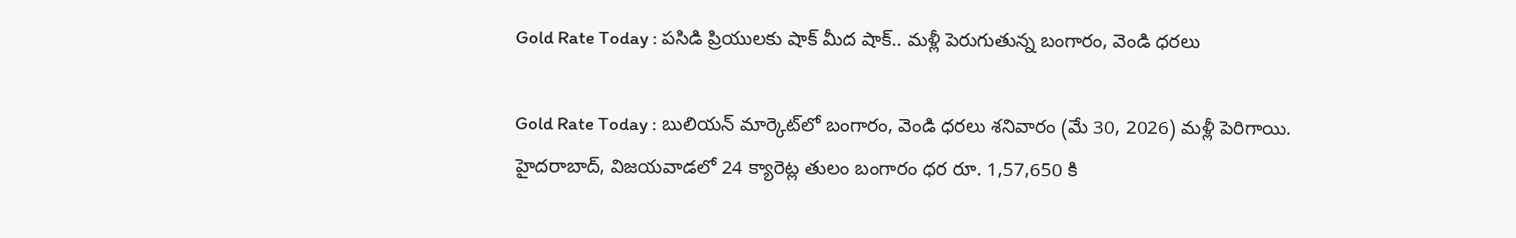Gold Rate Today : పసిడి ప్రియులకు షాక్ మీద షాక్.. మళ్లీ పెరుగుతున్న బంగారం, వెండి ధరలు

Gold Rate Today : బులియన్ మార్కెట్‌లో బంగారం, వెండి ధరలు శనివారం (మే 30, 2026) మళ్లీ పెరిగాయి. హైదరాబాద్, విజయవాడలో 24 క్యారెట్ల తులం బంగారం ధర రూ. 1,57,650 కి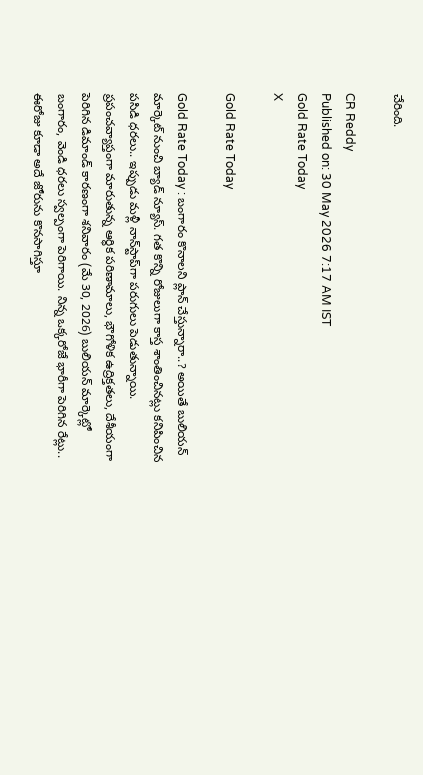చేరింది.

CR Reddy
Published on: 30 May 2026 7:17 AM IST
Gold Rate Today
X

Gold Rate Today

Gold Rate Today : బంగారం కొనాలని ప్లాన్ చేస్తున్నారా..? అయితే బులియన్ మార్కెట్ నుంచి బ్యాడ్ న్యూస్. గత కొన్ని రోజులుగా కాస్త శాంతించినట్లు కనిపించిన పసిడి ధరలు.. ఇప్పుడు మళ్లీ నాన్‌స్టాప్‌గా పరుగులు పెడుతున్నాయి. ప్రపంచవ్యాప్తంగా మారుతున్న ఆర్థిక పరిణామాలు, భౌగోళిక ఉద్రిక్తతలు, దేశీయంగా పెరిగిన డిమాండ్ కారణంగా శనివారం (మే 30, 2026) బులియన్ మార్కెట్లో బంగారం, వెండి ధరలు స్వల్పంగా పెరిగాయి. నిన్న ఒక్కరోజే భారీగా పెరిగిన రేట్లు.. ఈరోజు కూడా అదే జోరును కొనసాగిస్తూ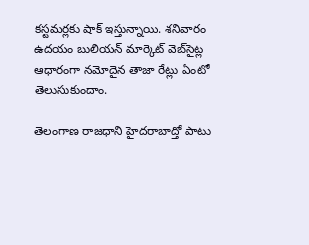కస్టమర్లకు షాక్ ఇస్తున్నాయి. శనివారం ఉదయం బులియన్ మార్కెట్ వెబ్‌సైట్ల ఆధారంగా నమోదైన తాజా రేట్లు ఏంటో తెలుసుకుందాం.

తెలంగాణ రాజధాని హైదరాబాద్తో పాటు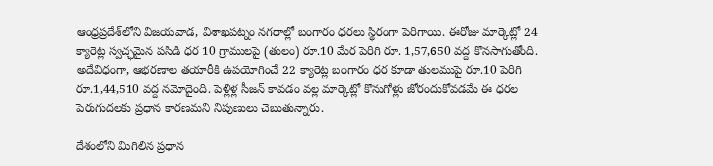ఆంధ్రప్రదేశ్‌లోని విజయవాడ, విశాఖపట్నం నగరాల్లో బంగారం ధరలు స్థిరంగా పెరిగాయి. ఈరోజు మార్కెట్లో 24 క్యారెట్ల స్వచ్ఛమైన పసిడి ధర 10 గ్రాములపై (తులం) రూ.10 మేర పెరిగి రూ. 1,57,650 వద్ద కొనసాగుతోంది. అదేవిధంగా, ఆభరణాల తయారీకి ఉపయోగించే 22 క్యారెట్ల బంగారం ధర కూడా తులముపై రూ.10 పెరిగి రూ.1,44,510 వద్ద నమోదైంది. పెళ్లిళ్ల సీజన్ కావడం వల్ల మార్కెట్లో కొనుగోళ్లు జోరందుకోవడమే ఈ ధరల పెరుగుదలకు ప్రధాన కారణమని నిపుణులు చెబుతున్నారు.

దేశంలోని మిగిలిన ప్రధాన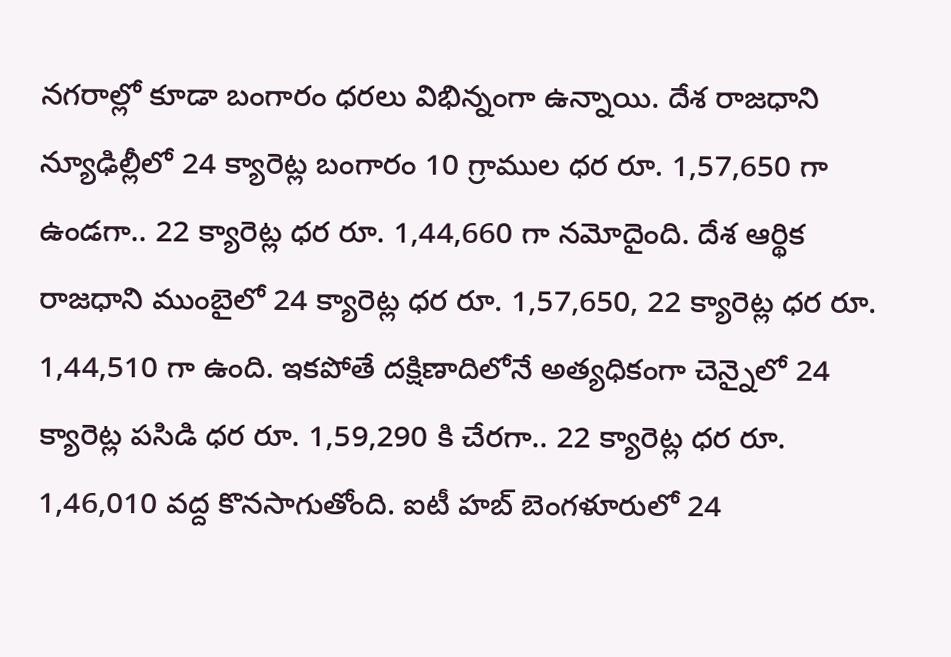నగరాల్లో కూడా బంగారం ధరలు విభిన్నంగా ఉన్నాయి. దేశ రాజధాని న్యూఢిల్లీలో 24 క్యారెట్ల బంగారం 10 గ్రాముల ధర రూ. 1,57,650 గా ఉండగా.. 22 క్యారెట్ల ధర రూ. 1,44,660 గా నమోదైంది. దేశ ఆర్థిక రాజధాని ముంబైలో 24 క్యారెట్ల ధర రూ. 1,57,650, 22 క్యారెట్ల ధర రూ. 1,44,510 గా ఉంది. ఇకపోతే దక్షిణాదిలోనే అత్యధికంగా చెన్నైలో 24 క్యారెట్ల పసిడి ధర రూ. 1,59,290 కి చేరగా.. 22 క్యారెట్ల ధర రూ. 1,46,010 వద్ద కొనసాగుతోంది. ఐటీ హబ్ బెంగళూరులో 24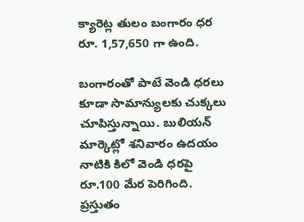క్యారెట్ల తులం బంగారం ధర రూ. 1,57,650 గా ఉంది.

బంగారంతో పాటే వెండి ధరలు కూడా సామాన్యులకు చుక్కలు చూపిస్తున్నాయి. బులియన్ మార్కెట్లో శనివారం ఉదయం నాటికి కిలో వెండి ధరపై రూ.100 మేర పెరిగింది. ప్రస్తుతం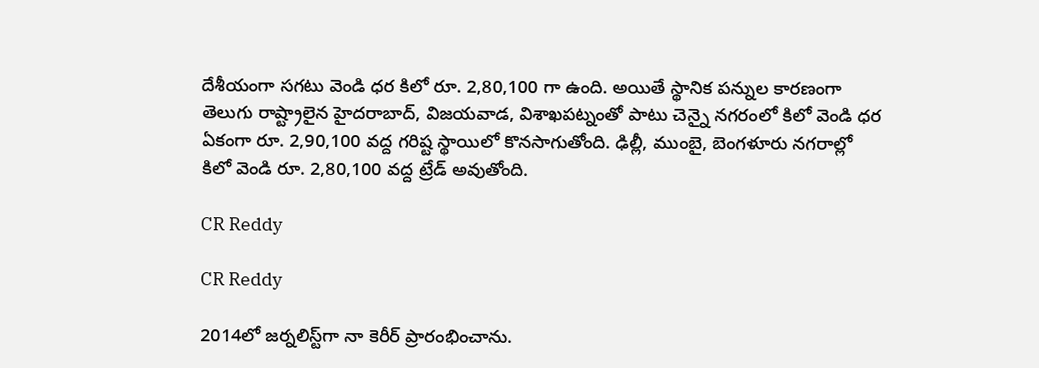దేశీయంగా సగటు వెండి ధర కిలో రూ. 2,80,100 గా ఉంది. అయితే స్థానిక పన్నుల కారణంగా తెలుగు రాష్ట్రాలైన హైదరాబాద్, విజయవాడ, విశాఖపట్నంతో పాటు చెన్నై నగరంలో కిలో వెండి ధర ఏకంగా రూ. 2,90,100 వద్ద గరిష్ట స్థాయిలో కొనసాగుతోంది. ఢిల్లీ, ముంబై, బెంగళూరు నగరాల్లో కిలో వెండి రూ. 2,80,100 వద్ద ట్రేడ్ అవుతోంది.

CR Reddy

CR Reddy

2014లో జర్నలిస్ట్‌గా నా కెరీర్ ప్రారంభించాను.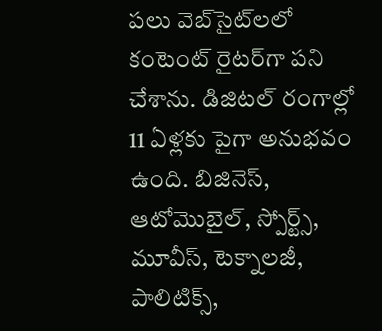పలు వెబ్‌సైట్‌లలో కంటెంట్ రైటర్‌గా పని చేశాను. డిజిటల్‌ రంగాల్లో 11 ఏళ్లకు పైగా అనుభవం ఉంది. బిజినెస్, ఆటోమొబైల్, స్పోర్ట్స్, మూవీస్, టెక్నాలజీ, పాలిటిక్స్,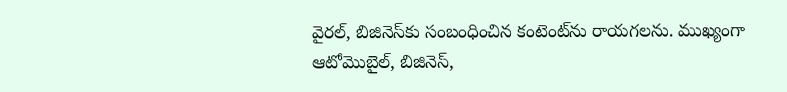వైరల్, బిజినెస్‌కు సంబంధించిన కంటెంట్‌ను రాయగలను. ముఖ్యంగా ఆటోమొబైల్, బిజినెస్,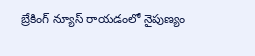బ్రేకింగ్ న్యూస్ రాయడంలో నైపుణ్యం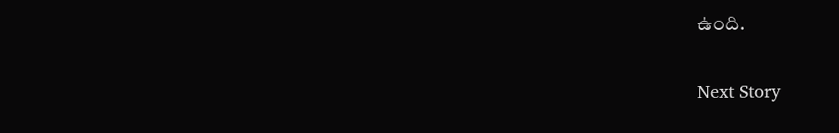ఉంది.

Next Story